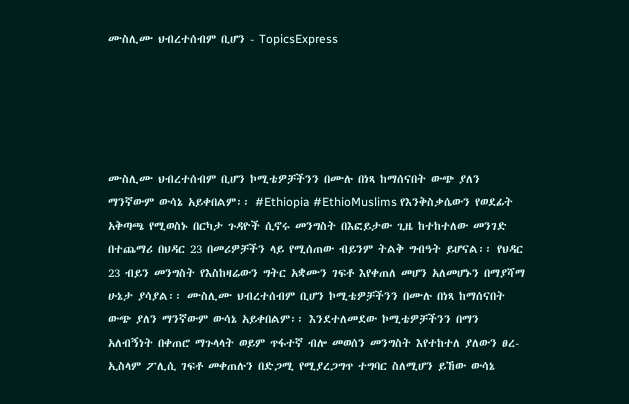ሙስሊሙ ህብረተሰብም ቢሆን - TopicsExpress





ሙስሊሙ ህብረተሰብም ቢሆን ኮሚቴዎቻችንን በሙሉ በነጻ ከማሰናበት ውጭ ያለን ማንኛውም ውሳኔ አይቀበልም፡፡ #Ethiopia #EthioMuslims የእንቅስቃሴውን የወደፊት አቅጣጫ የሚወስኑ በርካታ ጉዳዮች ሲኖሩ መንግስት በእፎይታው ጊዜ ከተከተለው መንገድ በተጨማሪ በህዳር 23 በመሪዎቻችን ላይ የሚሰጠው ብይንም ትልቅ ግብዓት ይሆናል፡፡ የህዳር 23 ብይን መንግስት የእስከዛሬውን ግትር አቋሙን ገፍቶ እየቀጠለ መሆን አለመሆኑን በማያሻማ ሁኔታ ያሳያል፡፡ ሙስሊሙ ህብረተሰብም ቢሆን ኮሚቴዎቻችንን በሙሉ በነጻ ከማሰናበት ውጭ ያለን ማንኛውም ውሳኔ አይቀበልም፡፡ እንደተለመደው ኮሚቴዎቻችንን በማን አለብኝነት በቀጠሮ ማጉላላት ወይም ጥፋተኛ ብሎ መወሰን መንግስት እየተከተለ ያለውን ፀረ- ኢስላም ፖሊሲ ገፍቶ መቀጠሉን በድጋሚ የሚያረጋግጥ ተግባር ስለሚሆን ይኸው ውሳኔ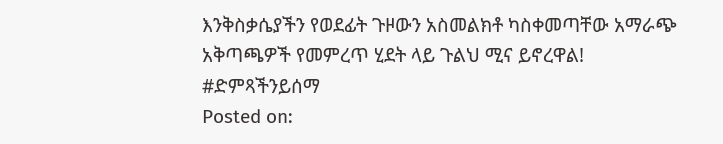እንቅስቃሴያችን የወደፊት ጉዞውን አስመልክቶ ካስቀመጣቸው አማራጭ አቅጣጫዎች የመምረጥ ሂደት ላይ ጉልህ ሚና ይኖረዋል! #ድምጻችንይሰማ
Posted on: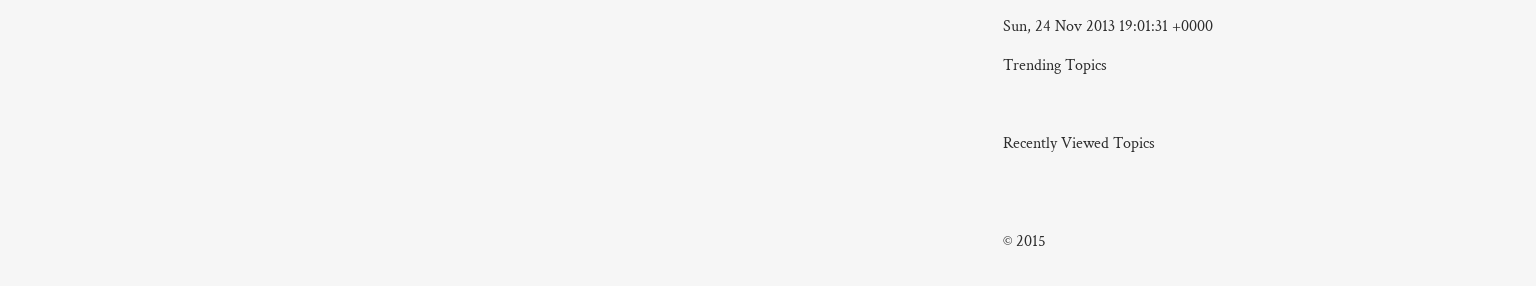Sun, 24 Nov 2013 19:01:31 +0000

Trending Topics



Recently Viewed Topics




© 2015